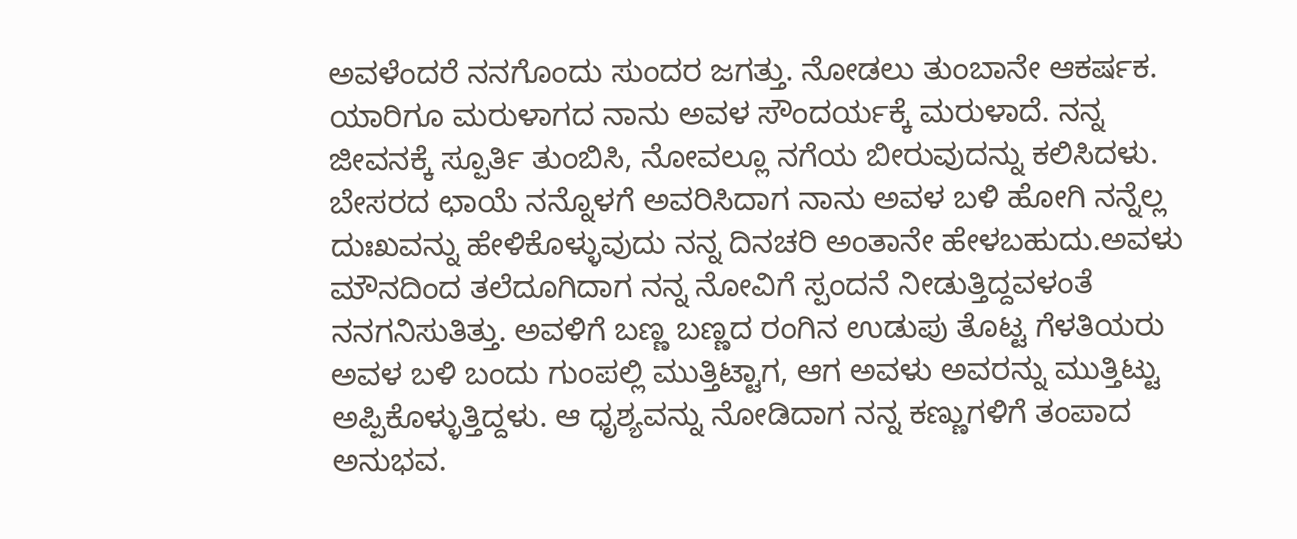ಅವಳೆಂದರೆ ನನಗೊಂದು ಸುಂದರ ಜಗತ್ತು. ನೋಡಲು ತುಂಬಾನೇ ಆಕರ್ಷಕ. ಯಾರಿಗೂ ಮರುಳಾಗದ ನಾನು ಅವಳ ಸೌಂದರ್ಯಕ್ಕೆ ಮರುಳಾದೆ. ನನ್ನ ಜೀವನಕ್ಕೆ ಸ್ಪೂರ್ತಿ ತುಂಬಿಸಿ, ನೋವಲ್ಲೂ ನಗೆಯ ಬೀರುವುದನ್ನು ಕಲಿಸಿದಳು.
ಬೇಸರದ ಛಾಯೆ ನನ್ನೊಳಗೆ ಅವರಿಸಿದಾಗ ನಾನು ಅವಳ ಬಳಿ ಹೋಗಿ ನನ್ನೆಲ್ಲ ದುಃಖವನ್ನು ಹೇಳಿಕೊಳ್ಳುವುದು ನನ್ನ ದಿನಚರಿ ಅಂತಾನೇ ಹೇಳಬಹುದು.ಅವಳು ಮೌನದಿಂದ ತಲೆದೂಗಿದಾಗ ನನ್ನ ನೋವಿಗೆ ಸ್ಪಂದನೆ ನೀಡುತ್ತಿದ್ದವಳಂತೆ ನನಗನಿಸುತಿತ್ತು. ಅವಳಿಗೆ ಬಣ್ಣ ಬಣ್ಣದ ರಂಗಿನ ಉಡುಪು ತೊಟ್ಟ ಗೆಳತಿಯರು ಅವಳ ಬಳಿ ಬಂದು ಗುಂಪಲ್ಲಿ ಮುತ್ತಿಟ್ಟಾಗ, ಆಗ ಅವಳು ಅವರನ್ನು ಮುತ್ತಿಟ್ಟು ಅಪ್ಪಿಕೊಳ್ಳುತ್ತಿದ್ದಳು. ಆ ಧೃಶ್ಯವನ್ನು ನೋಡಿದಾಗ ನನ್ನ ಕಣ್ಣುಗಳಿಗೆ ತಂಪಾದ ಅನುಭವ.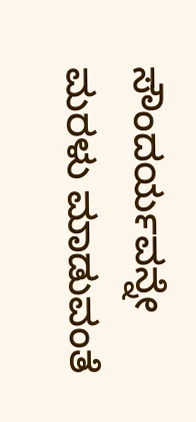ಸೌಂದರ್ಯವನ್ನೇ ಮರಳು ಮಾಡುವಂತೆ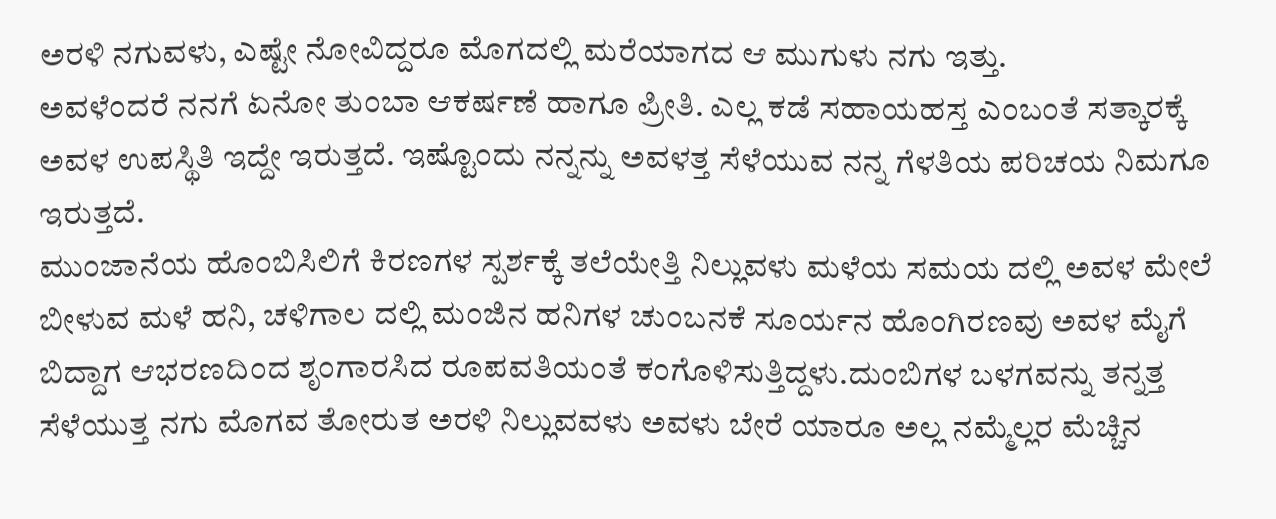ಅರಳಿ ನಗುವಳು, ಎಷ್ಟೇ ನೋವಿದ್ದರೂ ಮೊಗದಲ್ಲಿ ಮರೆಯಾಗದ ಆ ಮುಗುಳು ನಗು ಇತ್ತು.
ಅವಳೆಂದರೆ ನನಗೆ ಏನೋ ತುಂಬಾ ಆಕರ್ಷಣೆ ಹಾಗೂ ಪ್ರೀತಿ. ಎಲ್ಲ ಕಡೆ ಸಹಾಯಹಸ್ತ ಎಂಬಂತೆ ಸತ್ಕಾರಕ್ಕೆ ಅವಳ ಉಪಸ್ಥಿತಿ ಇದ್ದೇ ಇರುತ್ತದೆ. ಇಷ್ಟೊಂದು ನನ್ನನ್ನು ಅವಳತ್ತ ಸೆಳೆಯುವ ನನ್ನ ಗೆಳತಿಯ ಪರಿಚಯ ನಿಮಗೂ ಇರುತ್ತದೆ.
ಮುಂಜಾನೆಯ ಹೊಂಬಿಸಿಲಿಗೆ ಕಿರಣಗಳ ಸ್ಪರ್ಶಕ್ಕೆ ತಲೆಯೇತ್ತಿ ನಿಲ್ಲುವಳು ಮಳೆಯ ಸಮಯ ದಲ್ಲಿ ಅವಳ ಮೇಲೆ ಬೀಳುವ ಮಳೆ ಹನಿ, ಚಳಿಗಾಲ ದಲ್ಲಿ ಮಂಜಿನ ಹನಿಗಳ ಚುಂಬನಕೆ ಸೂರ್ಯನ ಹೊಂಗಿರಣವು ಅವಳ ಮೈಗೆ ಬಿದ್ದಾಗ ಆಭರಣದಿಂದ ಶೃಂಗಾರಸಿದ ರೂಪವತಿಯಂತೆ ಕಂಗೊಳಿಸುತ್ತಿದ್ದಳು.ದುಂಬಿಗಳ ಬಳಗವನ್ನು ತನ್ನತ್ತ ಸೆಳೆಯುತ್ತ ನಗು ಮೊಗವ ತೋರುತ ಅರಳಿ ನಿಲ್ಲುವವಳು ಅವಳು ಬೇರೆ ಯಾರೂ ಅಲ್ಲ ನಮ್ಮೆಲ್ಲರ ಮೆಚ್ಚಿನ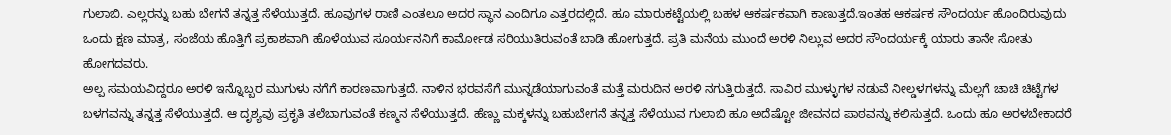ಗುಲಾಬಿ. ಎಲ್ಲರನ್ನು ಬಹು ಬೇಗನೆ ತನ್ನತ್ತ ಸೆಳೆಯುತ್ತದೆ. ಹೂವುಗಳ ರಾಣಿ ಎಂತಲೂ ಅದರ ಸ್ಥಾನ ಎಂದಿಗೂ ಎತ್ತರದಲ್ಲಿದೆ. ಹೂ ಮಾರುಕಟ್ಟೆಯಲ್ಲಿ ಬಹಳ ಆಕರ್ಷಕವಾಗಿ ಕಾಣುತ್ತದೆ.ಇಂತಹ ಆಕರ್ಷಕ ಸೌಂದರ್ಯ ಹೊಂದಿರುವುದು ಒಂದು ಕ್ಷಣ ಮಾತ್ರ, ಸಂಜೆಯ ಹೊತ್ತಿಗೆ ಪ್ರಕಾಶವಾಗಿ ಹೊಳೆಯುವ ಸೂರ್ಯನನಿಗೆ ಕಾರ್ಮೋಡ ಸರಿಯುತಿರುವಂತೆ ಬಾಡಿ ಹೋಗುತ್ತದೆ. ಪ್ರತಿ ಮನೆಯ ಮುಂದೆ ಅರಳಿ ನಿಲ್ಲುವ ಅದರ ಸೌಂದರ್ಯಕ್ಕೆ ಯಾರು ತಾನೇ ಸೋತು ಹೋಗದವರು.
ಅಲ್ಪ ಸಮಯವಿದ್ದರೂ ಅರಳಿ ಇನ್ನೊಬ್ಬರ ಮುಗುಳು ನಗೆಗೆ ಕಾರಣವಾಗುತ್ತದೆ. ನಾಳಿನ ಭರವಸೆಗೆ ಮುನ್ನಡೆಯಾಗುವಂತೆ ಮತ್ತೆ ಮರುದಿನ ಅರಳಿ ನಗುತ್ತಿರುತ್ತದೆ. ಸಾವಿರ ಮುಳ್ಳುಗಳ ನಡುವೆ ನೀಲ್ಡಳಗಳನ್ನು ಮೆಲ್ಲಗೆ ಚಾಚಿ ಚಿಟ್ಟೆಗಳ ಬಳಗವನ್ನು ತನ್ನತ್ತ ಸೆಳೆಯುತ್ತದೆ. ಆ ದೃಶ್ಯವು ಪ್ರಕೃತಿ ತಲೆಬಾಗುವಂತೆ ಕಣ್ಮನ ಸೆಳೆಯುತ್ತದೆ. ಹೆಣ್ಣು ಮಕ್ಕಳನ್ನು ಬಹುಬೇಗನೆ ತನ್ನತ್ತ ಸೆಳೆಯುವ ಗುಲಾಬಿ ಹೂ ಅದೆಷ್ಟೋ ಜೀವನದ ಪಾಠವನ್ನು ಕಲಿಸುತ್ತದೆ. ಒಂದು ಹೂ ಅರಳಬೇಕಾದರೆ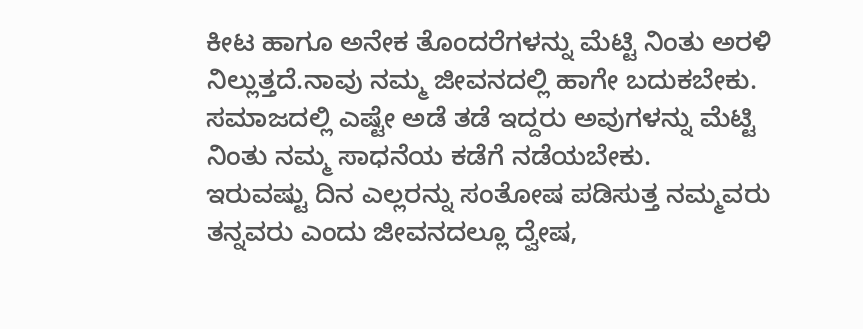ಕೀಟ ಹಾಗೂ ಅನೇಕ ತೊಂದರೆಗಳನ್ನು ಮೆಟ್ಟಿ ನಿಂತು ಅರಳಿ ನಿಲ್ಲುತ್ತದೆ.ನಾವು ನಮ್ಮ ಜೀವನದಲ್ಲಿ ಹಾಗೇ ಬದುಕಬೇಕು. ಸಮಾಜದಲ್ಲಿ ಎಷ್ಟೇ ಅಡೆ ತಡೆ ಇದ್ದರು ಅವುಗಳನ್ನು ಮೆಟ್ಟಿ ನಿಂತು ನಮ್ಮ ಸಾಧನೆಯ ಕಡೆಗೆ ನಡೆಯಬೇಕು.
ಇರುವಷ್ಟು ದಿನ ಎಲ್ಲರನ್ನು ಸಂತೋಷ ಪಡಿಸುತ್ತ ನಮ್ಮವರು ತನ್ನವರು ಎಂದು ಜೀವನದಲ್ಲೂ ದ್ವೇಷ,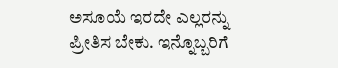ಅಸೂಯೆ ಇರದೇ ಎಲ್ಲರನ್ನು ಪ್ರೀತಿಸ ಬೇಕು. ಇನ್ನೊಬ್ಬರಿಗೆ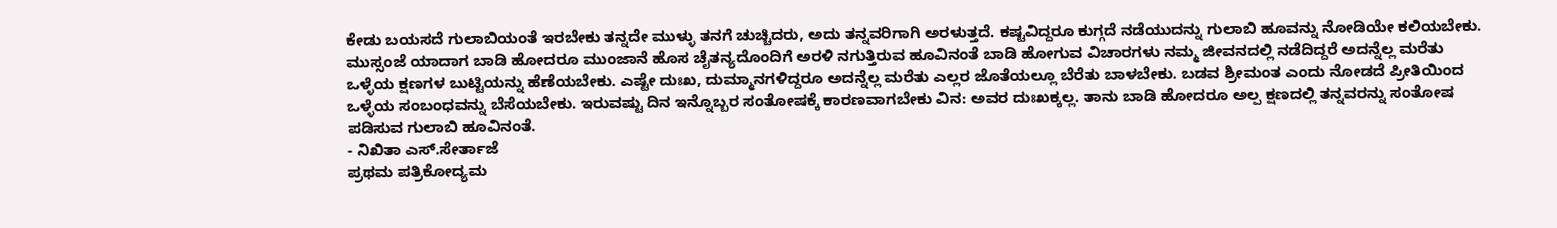ಕೇಡು ಬಯಸದೆ ಗುಲಾಬಿಯಂತೆ ಇರಬೇಕು ತನ್ನದೇ ಮುಳ್ಳು ತನಗೆ ಚುಚ್ಚಿದರು, ಅದು ತನ್ನವರಿಗಾಗಿ ಅರಳುತ್ತದೆ. ಕಷ್ಟವಿದ್ದರೂ ಕುಗ್ಗದೆ ನಡೆಯುದನ್ನು ಗುಲಾಬಿ ಹೂವನ್ನು ನೋಡಿಯೇ ಕಲಿಯಬೇಕು. ಮುಸ್ಸಂಜೆ ಯಾದಾಗ ಬಾಡಿ ಹೋದರೂ ಮುಂಜಾನೆ ಹೊಸ ಚೈತನ್ಯದೊಂದಿಗೆ ಅರಳಿ ನಗುತ್ತಿರುವ ಹೂವಿನಂತೆ ಬಾಡಿ ಹೋಗುವ ವಿಚಾರಗಳು ನಮ್ಮ ಜೀವನದಲ್ಲಿ ನಡೆದಿದ್ದರೆ ಅದನ್ನೆಲ್ಲ ಮರೆತು ಒಳ್ಳೆಯ ಕ್ಷಣಗಳ ಬುಟ್ಟಿಯನ್ನು ಹೆಣೆಯಬೇಕು. ಎಷ್ಟೇ ದುಃಖ, ದುಮ್ಮಾನಗಳಿದ್ದರೂ ಅದನ್ನೆಲ್ಲ ಮರೆತು ಎಲ್ಲರ ಜೊತೆಯಲ್ಲೂ ಬೆರೆತು ಬಾಳಬೇಕು. ಬಡವ ಶ್ರೀಮಂತ ಎಂದು ನೋಡದೆ ಪ್ರೀತಿಯಿಂದ ಒಳ್ಳೆಯ ಸಂಬಂಧವನ್ನು ಬೆಸೆಯಬೇಕು. ಇರುವಷ್ಟು ದಿನ ಇನ್ನೊಬ್ಬರ ಸಂತೋಷಕ್ಕೆ ಕಾರಣವಾಗಬೇಕು ವಿನ: ಅವರ ದುಃಖಕ್ಕಲ್ಲ. ತಾನು ಬಾಡಿ ಹೋದರೂ ಅಲ್ಪ ಕ್ಷಣದಲ್ಲಿ ತನ್ನವರನ್ನು ಸಂತೋಷ ಪಡಿಸುವ ಗುಲಾಬಿ ಹೂವಿನಂತೆ.
- ನಿಖಿತಾ ಎಸ್.ಸೇರ್ತಾಜೆ
ಪ್ರಥಮ ಪತ್ರಿಕೋದ್ಯಮ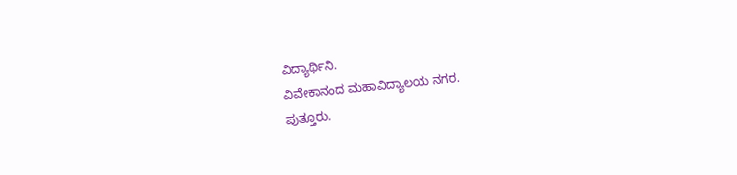ವಿದ್ಯಾರ್ಥಿನಿ.
ವಿವೇಕಾನಂದ ಮಹಾವಿದ್ಯಾಲಯ ನಗರ.
ಪುತ್ತೂರು.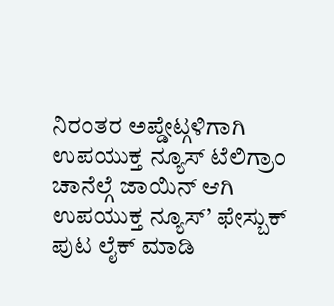ನಿರಂತರ ಅಪ್ಡೇಟ್ಗಳಿಗಾಗಿ ಉಪಯುಕ್ತ ನ್ಯೂಸ್ ಟೆಲಿಗ್ರಾಂ ಚಾನೆಲ್ಗೆ ಜಾಯಿನ್ ಆಗಿ
ಉಪಯುಕ್ತ ನ್ಯೂಸ್’ ಫೇಸ್ಬುಕ್ ಪುಟ ಲೈಕ್ ಮಾಡಿ